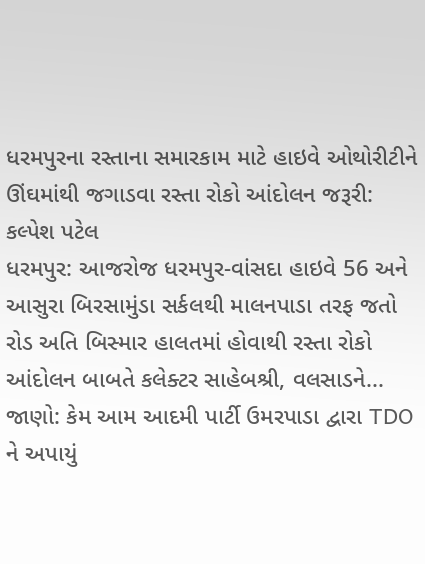ધરમપુરના રસ્તાના સમારકામ માટે હાઇવે ઓથોરીટીને ઊંઘમાંથી જગાડવા રસ્તા રોકો આંદોલન જરૂરી: કલ્પેશ પટેલ
ધરમપુર: આજરોજ ધરમપુર-વાંસદા હાઇવે 56 અને આસુરા બિરસામુંડા સર્કલથી માલનપાડા તરફ જતો રોડ અતિ બિસ્માર હાલતમાં હોવાથી રસ્તા રોકો આંદોલન બાબતે કલેક્ટર સાહેબશ્રી, વલસાડને...
જાણો: કેમ આમ આદમી પાર્ટી ઉમરપાડા દ્વારા TDO ને અપાયું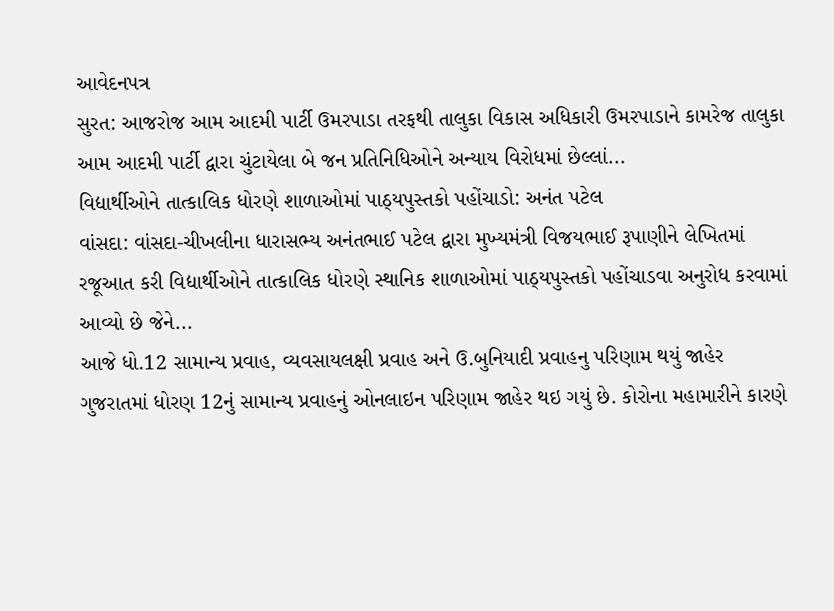આવેદનપત્ર
સુરત: આજરોજ આમ આદમી પાર્ટી ઉમરપાડા તરફથી તાલુકા વિકાસ અધિકારી ઉમરપાડાને કામરેજ તાલુકા આમ આદમી પાર્ટી દ્વારા ચુંટાયેલા બે જન પ્રતિનિધિઓને અન્યાય વિરોધમાં છેલ્લાં...
વિદ્યાર્થીઓને તાત્કાલિક ધોરણે શાળાઓમાં પાઠ્યપુસ્તકો પહોંચાડો: અનંત પટેલ
વાંસદા: વાંસદા-ચીખલીના ધારાસભ્ય અનંતભાઈ પટેલ દ્વારા મુખ્યમંત્રી વિજયભાઈ રૂપાણીને લેખિતમાં રજૂઆત કરી વિદ્યાર્થીઓને તાત્કાલિક ધોરણે સ્થાનિક શાળાઓમાં પાઠ્યપુસ્તકો પહોંચાડવા અનુરોધ કરવામાં આવ્યો છે જેને...
આજે ધો.12 સામાન્ય પ્રવાહ, વ્યવસાયલક્ષી પ્રવાહ અને ઉ.બુનિયાદી પ્રવાહનુ પરિણામ થયું જાહેર
ગુજરાતમાં ધોરણ 12નું સામાન્ય પ્રવાહનું ઓનલાઇન પરિણામ જાહેર થઇ ગયું છે. કોરોના મહામારીને કારણે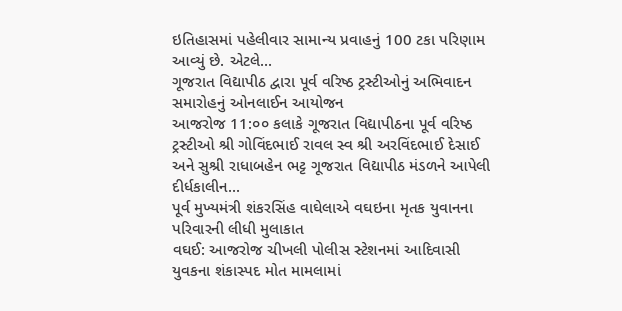ઇતિહાસમાં પહેલીવાર સામાન્ય પ્રવાહનું 100 ટકા પરિણામ આવ્યું છે. એટલે...
ગૂજરાત વિદ્યાપીઠ દ્વારા પૂર્વ વરિષ્ઠ ટ્રસ્ટીઓનું અભિવાદન સમારોહનું ઓનલાઈન આયોજન
આજરોજ 11:૦૦ કલાકે ગૂજરાત વિદ્યાપીઠના પૂર્વ વરિષ્ઠ ટ્રસ્ટીઓ શ્રી ગોવિંદભાઈ રાવલ સ્વ શ્રી અરવિંદભાઈ દેસાઈ અને સુશ્રી રાધાબહેન ભટ્ટ ગૂજરાત વિદ્યાપીઠ મંડળને આપેલી દીર્ધકાલીન...
પૂર્વ મુખ્યમંત્રી શંકરસિંહ વાઘેલાએ વઘઇના મૃતક યુવાનના પરિવારની લીધી મુલાકાત
વઘઈ: આજરોજ ચીખલી પોલીસ સ્ટેશનમાં આદિવાસી યુવકના શંકાસ્પદ મોત મામલામાં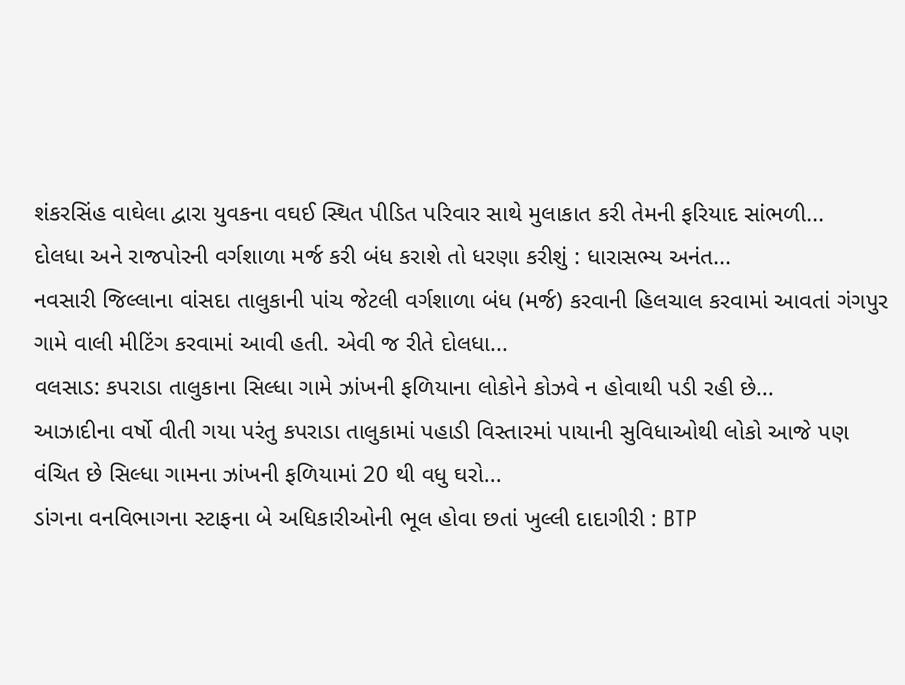શંકરસિંહ વાઘેલા દ્વારા યુવકના વઘઈ સ્થિત પીડિત પરિવાર સાથે મુલાકાત કરી તેમની ફરિયાદ સાંભળી...
દોલધા અને રાજપોરની વર્ગશાળા મર્જ કરી બંધ કરાશે તો ધરણા કરીશું : ધારાસભ્ય અનંત...
નવસારી જિલ્લાના વાંસદા તાલુકાની પાંચ જેટલી વર્ગશાળા બંધ (મર્જ) કરવાની હિલચાલ કરવામાં આવતાં ગંગપુર ગામે વાલી મીટિંગ કરવામાં આવી હતી. એવી જ રીતે દોલધા...
વલસાડ: કપરાડા તાલુકાના સિલ્ધા ગામે ઝાંખની ફળિયાના લોકોને કોઝવે ન હોવાથી પડી રહી છે...
આઝાદીના વર્ષો વીતી ગયા પરંતુ કપરાડા તાલુકામાં પહાડી વિસ્તારમાં પાયાની સુવિધાઓથી લોકો આજે પણ વંચિત છે સિલ્ધા ગામના ઝાંખની ફળિયામાં 20 થી વધુ ઘરો...
ડાંગના વનવિભાગના સ્ટાફના બે અધિકારીઓની ભૂલ હોવા છતાં ખુલ્લી દાદાગીરી : BTP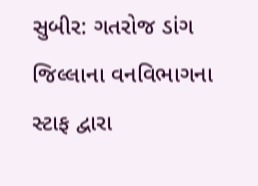સુબીર: ગતરોજ ડાંગ જિલ્લાના વનવિભાગના સ્ટાફ દ્વારા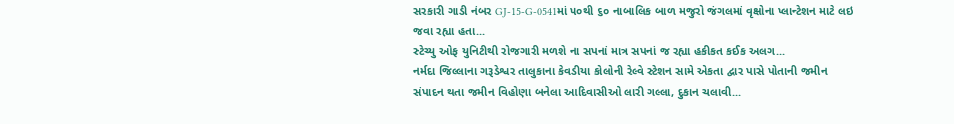સરકારી ગાડી નંબર GJ-15-G-0541માં ૫૦થી ૬૦ નાબાલિક બાળ મજુરો જંગલમાં વૃક્ષોના પ્લાન્ટેશન માટે લઇ જવા રહ્યા હતા...
સ્ટેચ્યુ ઓફ યુનિટીથી રોજગારી મળશે ના સપનાં માત્ર સપનાં જ રહ્યા હકીકત કઈક અલગ...
નર્મદા જિલ્લાના ગરૂડેશ્વર તાલુકાના કેવડીયા કોલોની રેલ્વે સ્ટેશન સામે એકતા દ્વાર પાસે પોતાની જમીન સંપાદન થતા જમીન વિહોણા બનેલા આદિવાસીઓ લારી ગલ્લા, દુકાન ચલાવી...